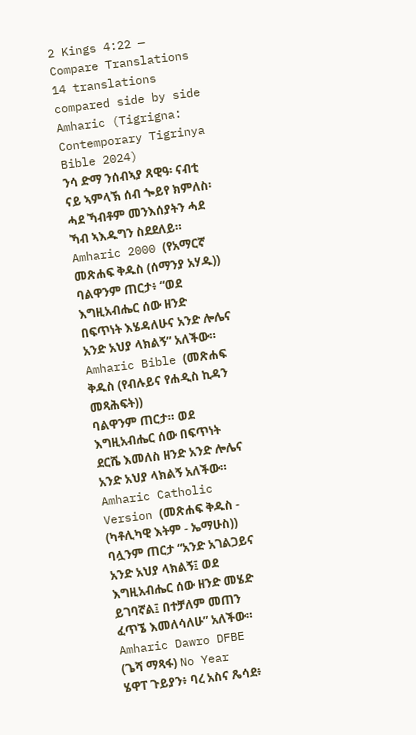2 Kings 4:22 — Compare Translations
14 translations compared side by side
Amharic (Tigrigna: Contemporary Tigrinya Bible 2024)
ንሳ ድማ ንሰብኣያ ጸዊዓ፡ ናብቲ ናይ ኣምላኽ ሰብ ጐይየ ክምለስ፡ ሓደ ኻብቶም መንእሰያትን ሓደ ኻብ ኣእዱግን ስደደለይ።
Amharic 2000 (የአማርኛ መጽሐፍ ቅዱስ (ሰማንያ አሃዱ))
ባልዋንም ጠርታ፥ “ወደ እግዚአብሔር ሰው ዘንድ በፍጥነት እሄዳለሁና አንድ ሎሌና አንድ አህያ ላክልኝ” አለችው።
Amharic Bible (መጽሐፍ ቅዱስ (የብሉይና የሐዲስ ኪዳን መጻሕፍት))
ባልዋንም ጠርታ። ወደ እግዚአብሔር ሰው በፍጥነት ደርሼ እመለስ ዘንድ አንድ ሎሌና አንድ አህያ ላክልኝ አለችው።
Amharic Catholic Version (መጽሐፍ ቅዱስ - (ካቶሊካዊ እትም - ኤማሁስ))
ባሏንም ጠርታ “አንድ አገልጋይና አንድ አህያ ላክልኝ፤ ወደ እግዚአብሔር ሰው ዘንድ መሄድ ይገባኛል፤ በተቻለም መጠን ፈጥኜ እመለሳለሁ” አለችው።
Amharic Dawro DFBE (ጌሻ ማጻፋ) No Year
ሄዋፐ ጉይያን፥ ባረ አስና ጼሳደ፥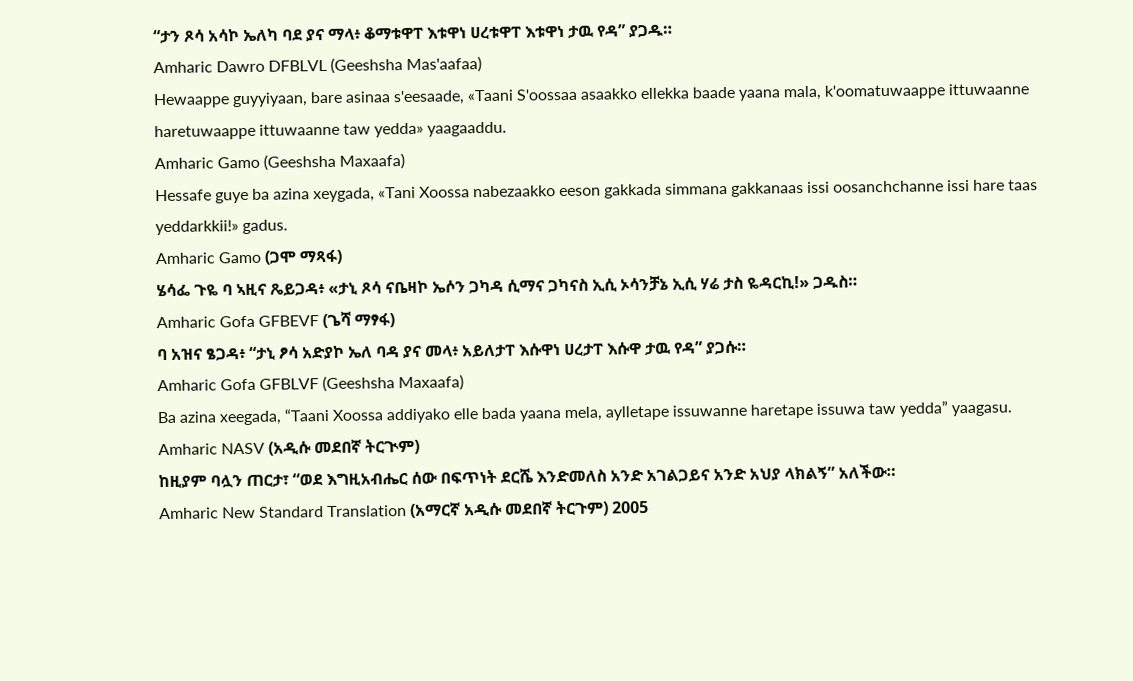“ታን ጾሳ አሳኮ ኤለካ ባደ ያና ማላ፥ ቆማቱዋፐ እቱዋነ ሀረቱዋፐ እቱዋነ ታዉ የዳ” ያጋዱ።
Amharic Dawro DFBLVL (Geeshsha Mas'aafaa)
Hewaappe guyyiyaan, bare asinaa s'eesaade, «Taani S'oossaa asaakko ellekka baade yaana mala, k'oomatuwaappe ittuwaanne haretuwaappe ittuwaanne taw yedda» yaagaaddu.
Amharic Gamo (Geeshsha Maxaafa)
Hessafe guye ba azina xeygada, «Tani Xoossa nabezaakko eeson gakkada simmana gakkanaas issi oosanchchanne issi hare taas yeddarkkii!» gadus.
Amharic Gamo (ጋሞ ማጻፋ)
ሄሳፌ ጉዬ ባ ኣዚና ጼይጋዳ፥ «ታኒ ጾሳ ናቤዛኮ ኤሶን ጋካዳ ሲማና ጋካናስ ኢሲ ኦሳንቻኔ ኢሲ ሃሬ ታስ ዬዳርኪ!» ጋዱስ።
Amharic Gofa GFBEVF (ጌሻ ማፃፋ)
ባ አዝና ፄጋዳ፥ “ታኒ ፆሳ አድያኮ ኤለ ባዳ ያና መላ፥ አይለታፐ እሱዋነ ሀረታፐ እሱዋ ታዉ የዳ” ያጋሱ።
Amharic Gofa GFBLVF (Geeshsha Maxaafa)
Ba azina xeegada, “Taani Xoossa addiyako elle bada yaana mela, aylletape issuwanne haretape issuwa taw yedda” yaagasu.
Amharic NASV (አዲሱ መደበኛ ትርጒም)
ከዚያም ባሏን ጠርታ፣ “ወደ እግዚአብሔር ሰው በፍጥነት ደርሼ እንድመለስ አንድ አገልጋይና አንድ አህያ ላክልኝ” አለችው።
Amharic New Standard Translation (አማርኛ አዲሱ መደበኛ ትርጉም) 2005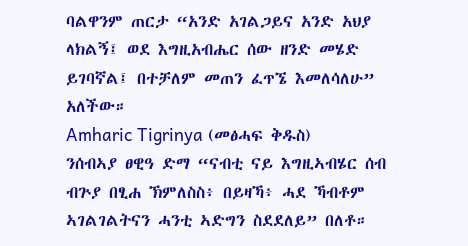ባልዋንም ጠርታ “አንድ አገልጋይና አንድ አህያ ላክልኝ፤ ወደ እግዚአብሔር ሰው ዘንድ መሄድ ይገባኛል፤ በተቻለም መጠን ፈጥኜ እመለሳለሁ” አለችው።
Amharic Tigrinya (መፅሓፍ ቅዱስ)
ንሰብኣያ ፀዊዓ ድማ “ናብቲ ናይ እግዚኣብሄር ሰብ ብጕያ በፂሐ ኽምለስስ፥ በይዛኻ፥ ሓደ ኻብቶም ኣገልገልትናን ሓንቲ ኣድግን ስደደለይ” በለቶ።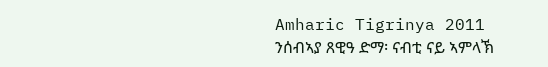Amharic Tigrinya 2011
ንሰብኣያ ጸዊዓ ድማ፡ ናብቲ ናይ ኣምላኽ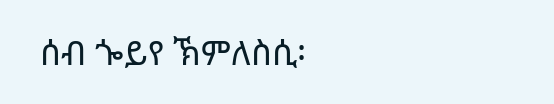ሰብ ጐይየ ኽምለስሲ፡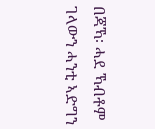በጃኻ፡ ሓደ ኻብቶም ገላውን ሓንቲ ኣድግን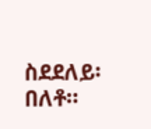ስደደለይ፡ በለቶ።